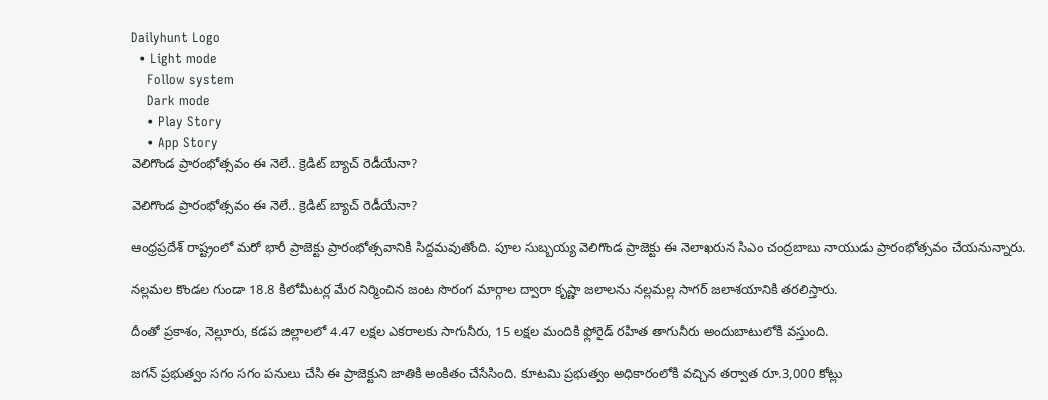Dailyhunt Logo
  • Light mode
    Follow system
    Dark mode
    • Play Story
    • App Story
వెలిగొండ ప్రారంభోత్సవం ఈ నెలే.. క్రెడిట్ బ్యాచ్ రెడీయేనా?

వెలిగొండ ప్రారంభోత్సవం ఈ నెలే.. క్రెడిట్ బ్యాచ్ రెడీయేనా?

ఆంధ్రప్రదేశ్‌ రాష్ట్రంలో మరో భారీ ప్రాజెక్టు ప్రారంభోత్సవానికి సిద్దమవుతోంది. పూల సుబ్బయ్య వెలిగొండ ప్రాజెక్టు ఈ నెలాఖరున సిఎం చంద్రబాబు నాయుడు ప్రారంభోత్సవం చేయనున్నారు.

నల్లమల కొండల గుండా 18.8 కిలోమీటర్ల మేర నిర్మించిన జంట సొరంగ మార్గాల ద్వారా కృష్ణా జలాలను నల్లమల్ల సాగర్ జలాశయానికి తరలిస్తారు.

దీంతో ప్రకాశం, నెల్లూరు, కడప జిల్లాలలో 4.47 లక్షల ఎకరాలకు సాగునీరు, 15 లక్షల మందికి ఫ్లోరైడ్ రహిత తాగునీరు అందుబాటులోకి వస్తుంది.

జగన్‌ ప్రభుత్వం సగం సగం పనులు చేసి ఈ ప్రాజెక్టుని జాతికి అంకితం చేసేసింది. కూటమి ప్రభుత్వం అధికారంలోకి వచ్చిన తర్వాత రూ.3,000 కోట్లు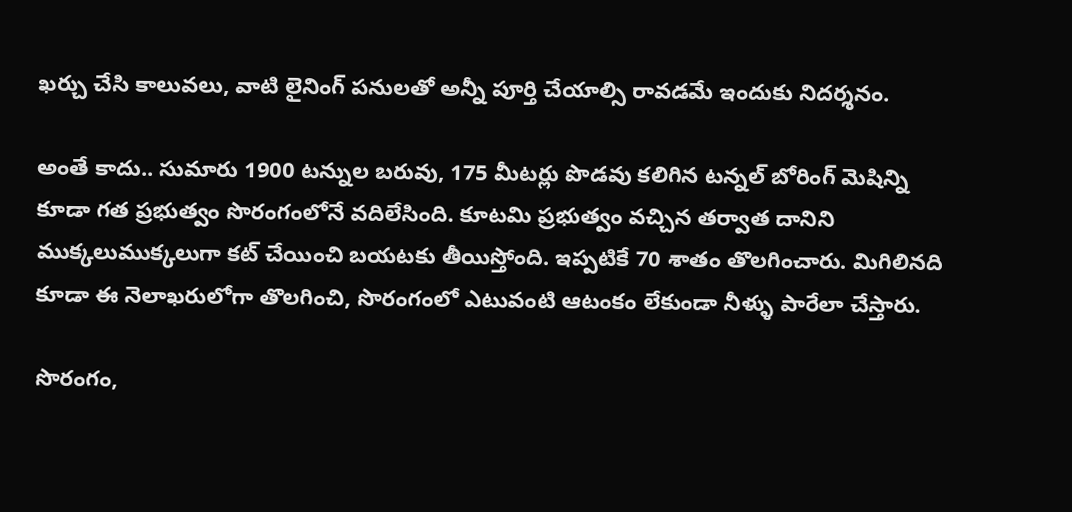ఖర్చు చేసి కాలువలు, వాటి లైనింగ్ పనులతో అన్నీ పూర్తి చేయాల్సి రావడమే ఇందుకు నిదర్శనం.

అంతే కాదు.. సుమారు 1900 టన్నుల బరువు, 175 మీటర్లు పొడవు కలిగిన టన్నల్ బోరింగ్ మెషిన్ని కూడా గత ప్రభుత్వం సొరంగంలోనే వదిలేసింది. కూటమి ప్రభుత్వం వచ్చిన తర్వాత దానిని ముక్కలుముక్కలుగా కట్ చేయించి బయటకు తీయిస్తోంది. ఇప్పటికే 70 శాతం తొలగించారు. మిగిలినది కూడా ఈ నెలాఖరులోగా తొలగించి, సొరంగంలో ఎటువంటి ఆటంకం లేకుండా నీళ్ళు పారేలా చేస్తారు.

సొరంగం,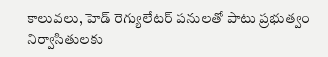కాలువలు, హెడ్ రెగ్యులేటర్ పనులతో పాటు ప్రభుత్వం నిర్వాసితులకు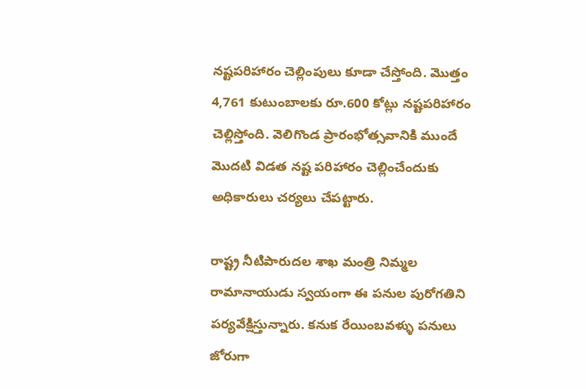నష్టపరిహారం చెల్లింపులు కూడా చేస్తోంది. మొత్తం 4,761 కుటుంబాలకు రూ.600 కోట్లు నష్టపరిహారం చెల్లిస్తోంది. వెలిగొండ ప్రారంభోత్సవానికి ముందే మొదటి విడత నష్ట పరిహారం చెల్లించేందుకు అధికారులు చర్యలు చేపట్టారు.

రాష్ట్ర నీటిపారుదల శాఖ మంత్రి నిమ్మల రామానాయుడు స్వయంగా ఈ పనుల పురోగతిని పర్యవేక్షిస్తున్నారు. కనుక రేయింబవళ్ళు పనులు జోరుగా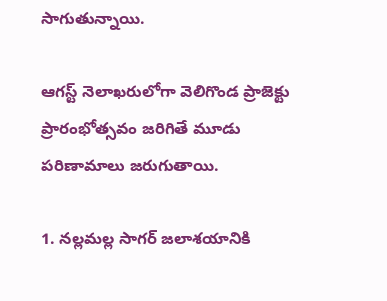సాగుతున్నాయి.

ఆగస్ట్ నెలాఖరులోగా వెలిగొండ ప్రాజెక్టు ప్రారంభోత్సవం జరిగితే మూడు పరిణామాలు జరుగుతాయి.

1. నల్లమల్ల సాగర్ జలాశయానికి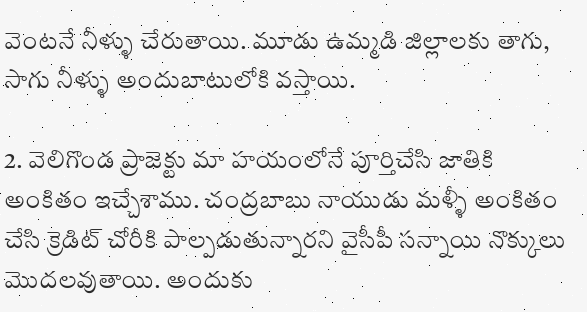వెంటనే నీళ్ళు చేరుతాయి. మూడు ఉమ్మడి జిల్లాలకు తాగు, సాగు నీళ్ళు అందుబాటులోకి వస్తాయి.

2. వెలిగొండ ప్రాజెక్టు మా హయంలోనే పూర్తిచేసి జాతికి అంకితం ఇచ్చేశాము. చంద్రబాబు నాయుడు మళ్ళీ అంకితం చేసి క్రెడిట్ చోరీకి పాల్పడుతున్నారని వైసీపీ సన్నాయి నొక్కులు మొదలవుతాయి. అందుకు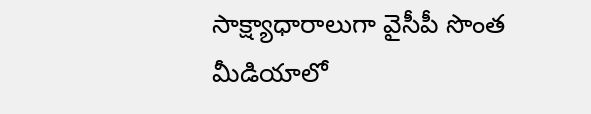సాక్ష్యాధారాలుగా వైసీపీ సొంత మీడియాలో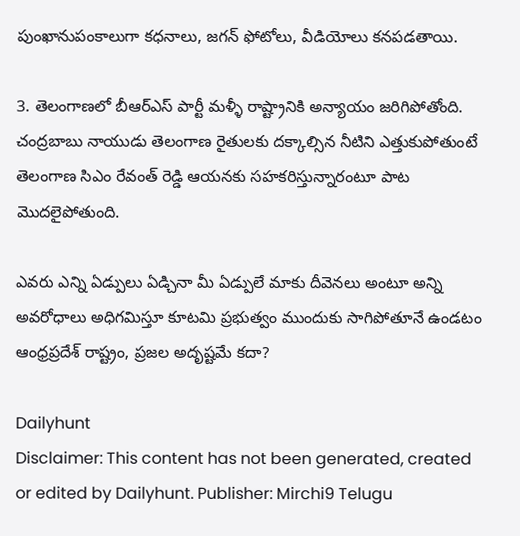పుంఖానుపంకాలుగా కధనాలు, జగన్‌ ఫోటోలు, వీడియోలు కనపడతాయి.

3. తెలంగాణలో బీఆర్ఎస్‌ పార్టీ మళ్ళీ రాష్ట్రానికి అన్యాయం జరిగిపోతోంది. చంద్రబాబు నాయుడు తెలంగాణ రైతులకు దక్కాల్సిన నీటిని ఎత్తుకుపోతుంటే తెలంగాణ సిఎం రేవంత్ రెడ్డి ఆయనకు సహకరిస్తున్నారంటూ పాట మొదలైపోతుంది.

ఎవరు ఎన్ని ఏడ్పులు ఏడ్చినా మీ ఏడ్పులే మాకు దీవెనలు అంటూ అన్ని అవరోధాలు అధిగమిస్తూ కూటమి ప్రభుత్వం ముందుకు సాగిపోతూనే ఉండటం ఆంధ్రప్రదేశ్‌ రాష్ట్రం, ప్రజల అదృష్టమే కదా?

Dailyhunt
Disclaimer: This content has not been generated, created or edited by Dailyhunt. Publisher: Mirchi9 Telugu